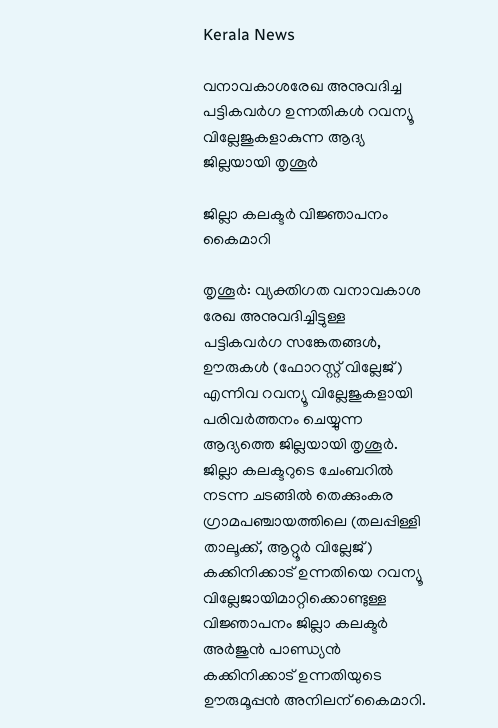Kerala News

വനാവകാശരേഖ അനുവദിച്ച പട്ടികവര്‍ഗ ഉന്നതികള്‍ റവന്യൂ വില്ലേജുകളാകുന്ന ആദ്യ ജില്ലയായി തൃശൂര്‍

ജില്ലാ കലക്ടര്‍ വിജ്ഞാപനം കൈമാറി

തൃശൂര്‍: വ്യക്തിഗത വനാവകാശ രേഖ അനുവദിച്ചിട്ടുള്ള പട്ടികവര്‍ഗ സങ്കേതങ്ങള്‍, ഊരുകള്‍ (ഫോറസ്റ്റ് വില്ലേജ്) എന്നിവ റവന്യൂ വില്ലേജുകളായി പരിവര്‍ത്തനം ചെയ്യുന്ന ആദ്യത്തെ ജില്ലയായി തൃശൂര്‍. ജില്ലാ കലക്ടറുടെ ചേംബറില്‍ നടന്ന ചടങ്ങില്‍ തെക്കുംകര ഗ്രാമപഞ്ചായത്തിലെ (തലപ്പിള്ളി താലൂക്ക്, ആറ്റൂര്‍ വില്ലേജ്) കക്കിനിക്കാട് ഉന്നതിയെ റവന്യൂ വില്ലേജായിമാറ്റിക്കൊണ്ടുള്ള വിജ്ഞാപനം ജില്ലാ കലക്ടര്‍ അര്‍ജുന്‍ പാണ്ഡ്യന്‍ കക്കിനിക്കാട് ഉന്നതിയുടെ ഊരുമൂപ്പന്‍ അനിലന് കൈമാറി.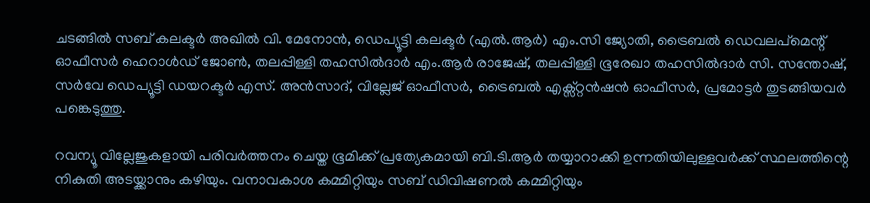ചടങ്ങില്‍ സബ് കലക്ടര്‍ അഖില്‍ വി. മേനോന്‍, ഡെപ്യൂട്ടി കലക്ടര്‍ (എല്‍.ആര്‍) എം.സി ജ്യോതി, ട്രൈബല്‍ ഡെവലപ്‌മെന്റ് ഓഫീസര്‍ ഹെറാള്‍ഡ് ജോണ്‍, തലപ്പിള്ളി തഹസില്‍ദാര്‍ എം.ആര്‍ രാജേഷ്, തലപ്പിള്ളി ഭൂരേഖാ തഹസില്‍ദാര്‍ സി. സന്തോഷ്, സര്‍വേ ഡെപ്യൂട്ടി ഡയറക്ടര്‍ എസ്. അന്‍സാദ്, വില്ലേജ് ഓഫീസര്‍, ട്രൈബല്‍ എക്സ്റ്റന്‍ഷന്‍ ഓഫീസര്‍, പ്രമോട്ടര്‍ തുടങ്ങിയവര്‍ പങ്കെടുത്തു.

റവന്യൂ വില്ലേജുകളായി പരിവര്‍ത്തനം ചെയ്ത ഭൂമിക്ക് പ്രത്യേകമായി ബി.ടി.ആര്‍ തയ്യാറാക്കി ഉന്നതിയിലുള്ളവര്‍ക്ക് സ്ഥലത്തിന്റെ നികുതി അടയ്ക്കാനും കഴിയും. വനാവകാശ കമ്മിറ്റിയും സബ് ഡിവിഷണല്‍ കമ്മിറ്റിയും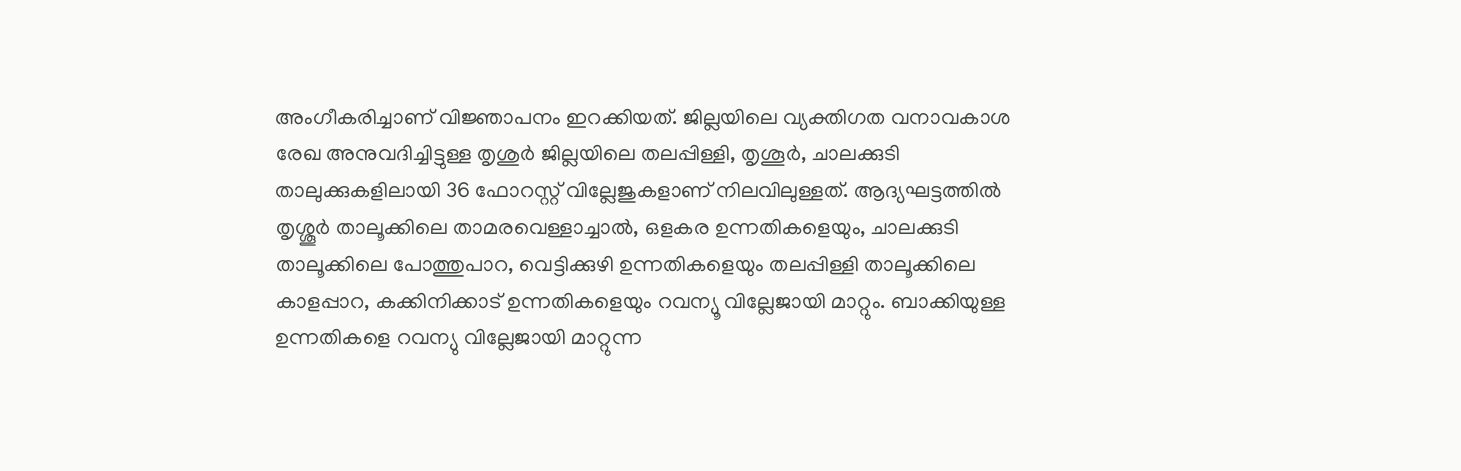അംഗീകരിച്ചാണ് വിജ്ഞാപനം ഇറക്കിയത്. ജില്ലയിലെ വ്യക്തിഗത വനാവകാശ രേഖ അനുവദിച്ചിട്ടുള്ള തൃശുര്‍ ജില്ലയിലെ തലപ്പിള്ളി, തൃശൂര്‍, ചാലക്കുടി താലുക്കുകളിലായി 36 ഫോറസ്റ്റ് വില്ലേജുകളാണ് നിലവിലുള്ളത്. ആദ്യഘട്ടത്തില്‍ തൃശ്ശൂര്‍ താലൂക്കിലെ താമരവെള്ളാച്ചാല്‍, ഒളകര ഉന്നതികളെയും, ചാലക്കുടി താലൂക്കിലെ പോത്തുപാറ, വെട്ടിക്കുഴി ഉന്നതികളെയും തലപ്പിള്ളി താലൂക്കിലെ കാളപ്പാറ, കക്കിനിക്കാട് ഉന്നതികളെയും റവന്യൂ വില്ലേജായി മാറ്റും. ബാക്കിയുള്ള ഉന്നതികളെ റവന്യു വില്ലേജായി മാറ്റുന്ന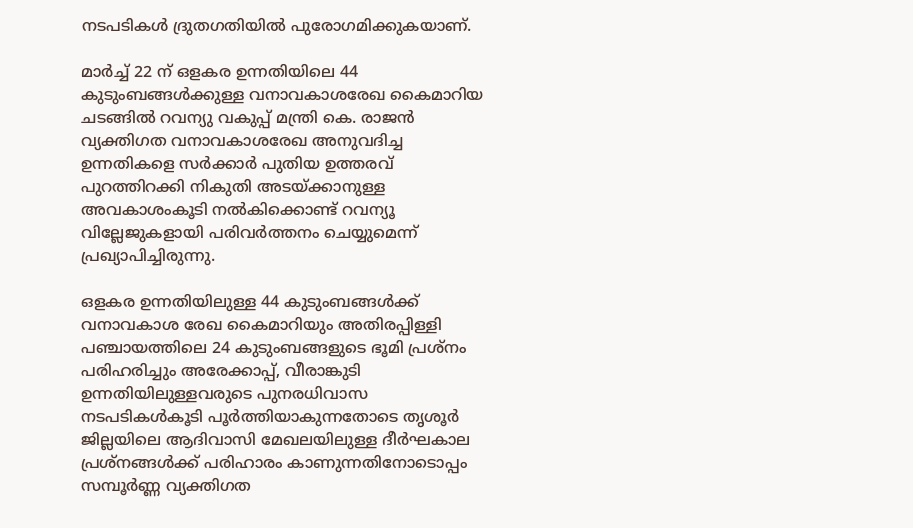നടപടികള്‍ ദ്രുതഗതിയില്‍ പുരോഗമിക്കുകയാണ്.

മാര്‍ച്ച് 22 ന് ഒളകര ഉന്നതിയിലെ 44 കുടുംബങ്ങള്‍ക്കുള്ള വനാവകാശരേഖ കൈമാറിയ ചടങ്ങില്‍ റവന്യു വകുപ്പ് മന്ത്രി കെ. രാജന്‍ വ്യക്തിഗത വനാവകാശരേഖ അനുവദിച്ച ഉന്നതികളെ സര്‍ക്കാര്‍ പുതിയ ഉത്തരവ് പുറത്തിറക്കി നികുതി അടയ്ക്കാനുള്ള അവകാശംകൂടി നല്‍കിക്കൊണ്ട് റവന്യൂ വില്ലേജുകളായി പരിവര്‍ത്തനം ചെയ്യുമെന്ന് പ്രഖ്യാപിച്ചിരുന്നു.

ഒളകര ഉന്നതിയിലുള്ള 44 കുടുംബങ്ങള്‍ക്ക് വനാവകാശ രേഖ കൈമാറിയും അതിരപ്പിള്ളി പഞ്ചായത്തിലെ 24 കുടുംബങ്ങളുടെ ഭൂമി പ്രശ്‌നം പരിഹരിച്ചും അരേക്കാപ്പ്, വീരാങ്കുടി ഉന്നതിയിലുള്ളവരുടെ പുനരധിവാസ നടപടികള്‍കൂടി പൂര്‍ത്തിയാകുന്നതോടെ തൃശൂര്‍ ജില്ലയിലെ ആദിവാസി മേഖലയിലുള്ള ദീര്‍ഘകാല പ്രശ്‌നങ്ങള്‍ക്ക് പരിഹാരം കാണുന്നതിനോടൊപ്പം സമ്പൂര്‍ണ്ണ വ്യക്തിഗത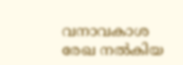വനാവകാശ രേഖ നല്‍കിയ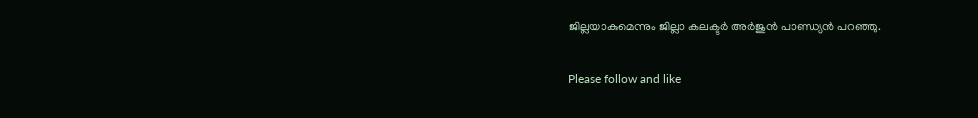ജില്ലയാകുമെന്നും ജില്ലാ കലക്ടര്‍ അര്‍ജുന്‍ പാണ്ഡ്യന്‍ പറഞ്ഞു.

Please follow and like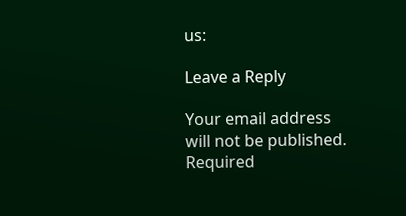us:

Leave a Reply

Your email address will not be published. Required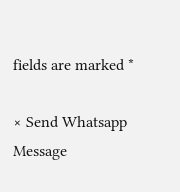fields are marked *

× Send Whatsapp Message